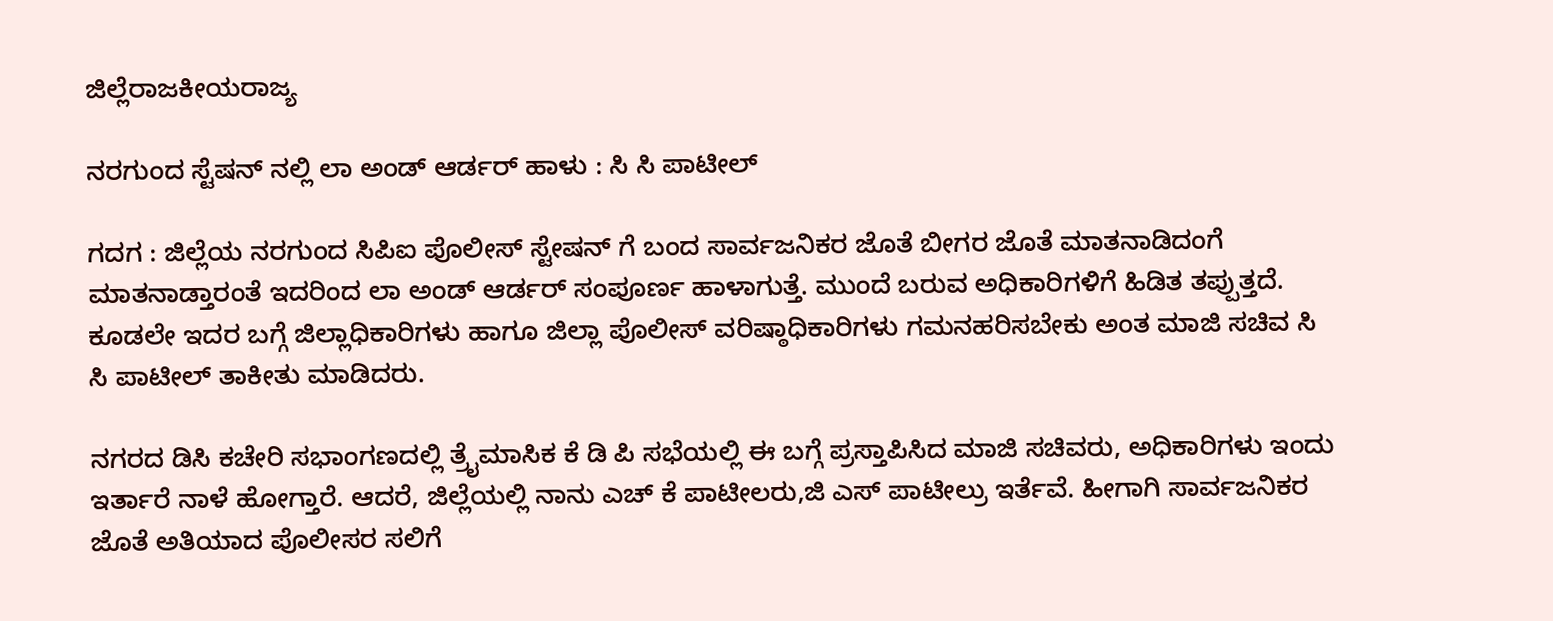ಜಿಲ್ಲೆರಾಜಕೀಯರಾಜ್ಯ

ನರಗುಂದ ಸ್ಟೆಷನ್ ನಲ್ಲಿ ಲಾ ಅಂಡ್ ಆರ್ಡರ್ ಹಾಳು : ಸಿ ಸಿ ಪಾಟೀಲ್

ಗದಗ : ಜಿಲ್ಲೆಯ ನರಗುಂದ ಸಿಪಿಐ ಪೊಲೀಸ್ ಸ್ಟೇಷನ್ ಗೆ ಬಂದ ಸಾರ್ವಜನಿಕರ ಜೊತೆ ಬೀಗರ ಜೊತೆ ಮಾತನಾಡಿದಂಗೆ ಮಾತನಾಡ್ತಾರಂತೆ ಇದರಿಂದ ಲಾ ಅಂಡ್ ಆರ್ಡರ್ ಸಂಪೂರ್ಣ ಹಾಳಾಗುತ್ತೆ. ಮುಂದೆ ಬರುವ ಅಧಿಕಾರಿಗಳಿಗೆ ಹಿಡಿತ ತಪ್ಪುತ್ತದೆ. ಕೂಡಲೇ ಇದರ ಬಗ್ಗೆ ಜಿಲ್ಲಾಧಿಕಾರಿಗಳು ಹಾಗೂ ಜಿಲ್ಲಾ ಪೊಲೀಸ್ ವರಿಷ್ಠಾಧಿಕಾರಿಗಳು ಗಮನಹರಿಸಬೇಕು ಅಂತ ಮಾಜಿ ಸಚಿವ ಸಿ ಸಿ ಪಾಟೀಲ್ ತಾಕೀತು ಮಾಡಿದರು.

ನಗರದ ಡಿಸಿ ಕಚೇರಿ ಸಭಾಂಗಣದಲ್ಲಿ ತ್ರೈಮಾಸಿಕ ಕೆ ಡಿ ಪಿ ಸಭೆಯಲ್ಲಿ ಈ ಬಗ್ಗೆ ಪ್ರಸ್ತಾಪಿಸಿದ ಮಾಜಿ ಸಚಿವರು, ಅಧಿಕಾರಿಗಳು ಇಂದು ಇರ್ತಾರೆ ನಾಳೆ ಹೋಗ್ತಾರೆ. ಆದರೆ, ಜಿಲ್ಲೆಯಲ್ಲಿ ನಾನು ಎಚ್ ಕೆ ಪಾಟೀಲರು,ಜಿ ಎಸ್ ಪಾಟೀಲ್ರು ಇರ್ತೆವೆ. ಹೀಗಾಗಿ ಸಾರ್ವಜನಿಕರ ಜೊತೆ ಅತಿಯಾದ ಪೊಲೀಸರ ಸಲಿಗೆ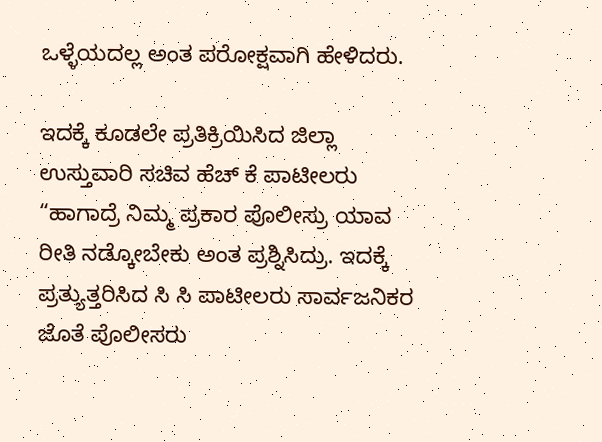ಒಳ್ಳೆಯದಲ್ಲ ಅಂತ ಪರೋಕ್ಷವಾಗಿ ಹೇಳಿದರು.

ಇದಕ್ಕೆ ಕೂಡಲೇ ಪ್ರತಿಕ್ರಿಯಿಸಿದ ಜಿಲ್ಲಾ ಉಸ್ತುವಾರಿ ಸಚಿವ ಹೆಚ್ ಕೆ ಪಾಟೀಲರು “ಹಾಗಾದ್ರೆ ನಿಮ್ಮ ಪ್ರಕಾರ ಪೊಲೀಸ್ರು ಯಾವ ರೀತಿ ನಡ್ಕೋಬೇಕು ಅಂತ ಪ್ರಶ್ನಿಸಿದ್ರು. ಇದಕ್ಕೆ ಪ್ರತ್ಯುತ್ತರಿಸಿದ ಸಿ ಸಿ ಪಾಟೀಲರು ಸಾರ್ವಜನಿಕರ ಜೊತೆ ಪೊಲೀಸರು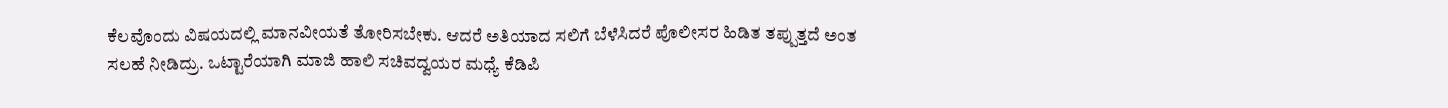ಕೆಲವೊಂದು ವಿಷಯದಲ್ಲಿ ಮಾನವೀಯತೆ ತೋರಿಸಬೇಕು. ಆದರೆ ಅತಿಯಾದ ಸಲಿಗೆ ಬೆಳೆಸಿದರೆ ಪೊಲೀಸರ ಹಿಡಿತ ತಪ್ಪುತ್ತದೆ ಅಂತ ಸಲಹೆ ನೀಡಿದ್ರು. ಒಟ್ಟಾರೆಯಾಗಿ ಮಾಜಿ ಹಾಲಿ ಸಚಿವದ್ವಯರ ಮಧ್ಯೆ ಕೆಡಿಪಿ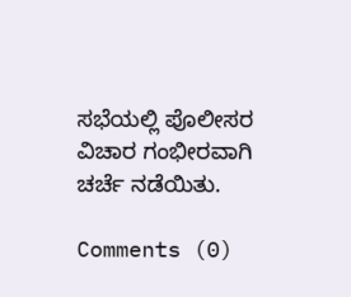ಸಭೆಯಲ್ಲಿ ಪೊಲೀಸರ ವಿಚಾರ ಗಂಭೀರವಾಗಿ ಚರ್ಚೆ ನಡೆಯಿತು.

Comments (0)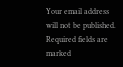Your email address will not be published. Required fields are marked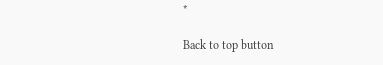*

Back to top button